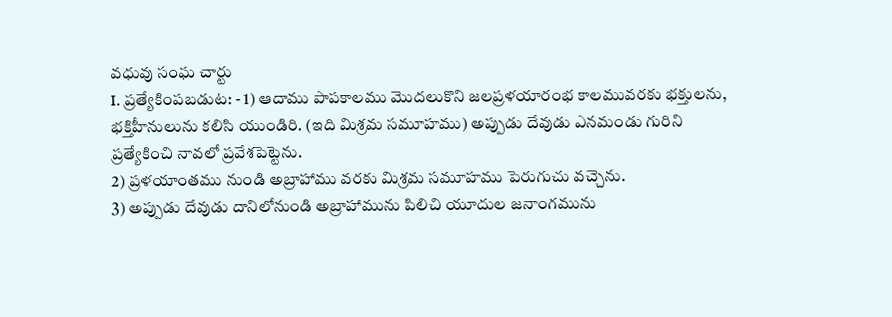వధువు సంఘ చార్టు
I. ప్రత్యేకింపబడుట: - 1) ఆదాము పాపకాలము మొదలుకొని జలప్రళయారంభ కాలమువరకు భక్తులను, భక్తిహీనులును కలిసి యుండిరి. (ఇది మిశ్రమ సమూహము) అప్పుడు దేవుడు ఎనమండు గురిని ప్రత్యేకించి నావలో ప్రవేశపెట్టెను.
2) ప్రళయాంతము నుండి అబ్రాహాము వరకు మిశ్రమ సమూహము పెరుగుచు వచ్చెను.
3) అప్పుడు దేవుడు దానిలోనుండి అబ్రాహామును పిలిచి యూదుల జనాంగమును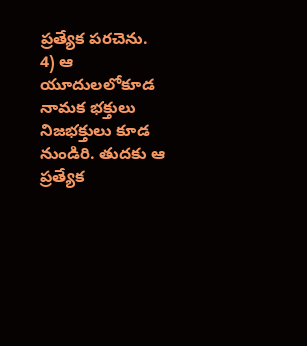ప్రత్యేక పరచెను.
4) ఆ యూదులలోకూడ నామక భక్తులు నిజభక్తులు కూడ నుండిరి. తుదకు ఆ ప్రత్యేక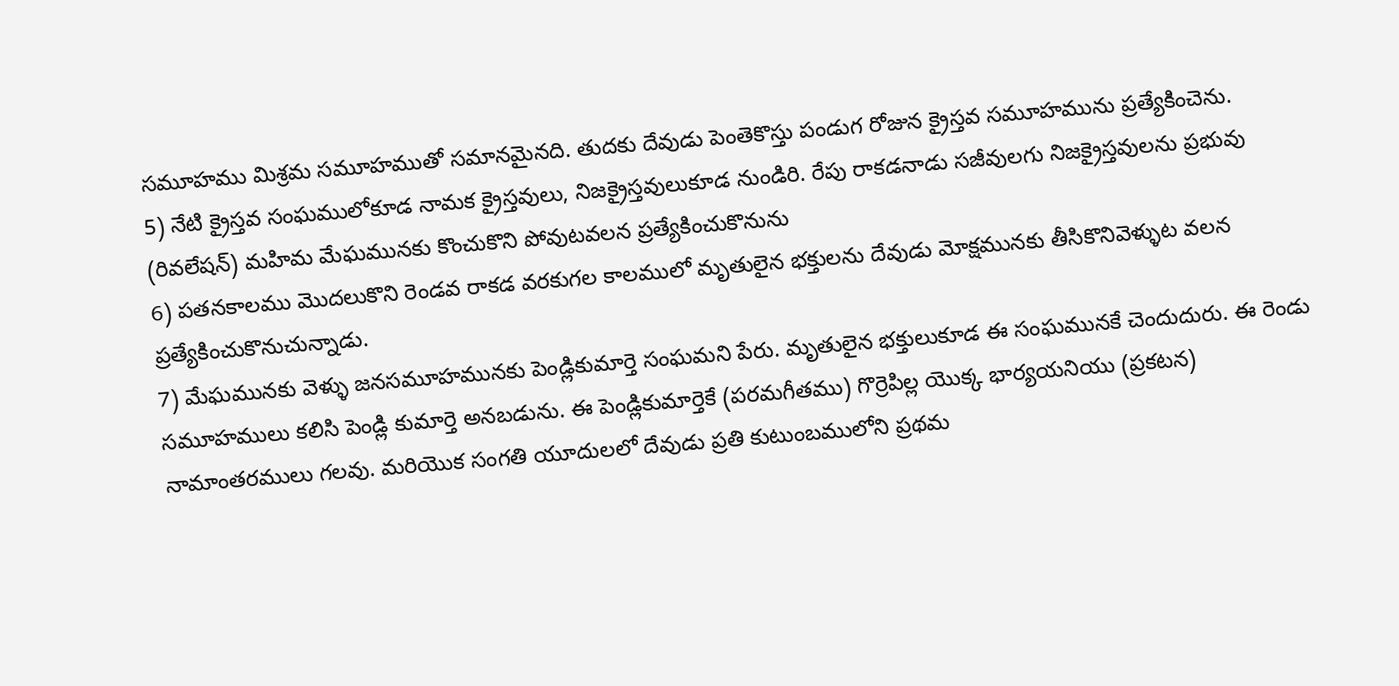సమూహము మిశ్రమ సమూహముతో సమానమైనది. తుదకు దేవుడు పెంతెకొస్తు పండుగ రోజున క్రైస్తవ సమూహమును ప్రత్యేకించెను.
5) నేటి క్రైస్తవ సంఘములోకూడ నామక క్రైస్తవులు, నిజక్రైస్తవులుకూడ నుండిరి. రేపు రాకడనాడు సజీవులగు నిజక్రైస్తవులను ప్రభువు (రివలేషన్) మహిమ మేఘమునకు కొంచుకొని పోవుటవలన ప్రత్యేకించుకొనును
6) పతనకాలము మొదలుకొని రెండవ రాకడ వరకుగల కాలములో మృతులైన భక్తులను దేవుడు మోక్షమునకు తీసికొనివెళ్ళుట వలన ప్రత్యేకించుకొనుచున్నాడు.
7) మేఘమునకు వెళ్ళు జనసమూహమునకు పెండ్లికుమార్తె సంఘమని పేరు. మృతులైన భక్తులుకూడ ఈ సంఘమునకే చెందుదురు. ఈ రెండు సమూహములు కలిసి పెండ్లి కుమార్తె అనబడును. ఈ పెండ్లికుమార్తెకే (పరమగీతము) గొర్రెపిల్ల యొక్క భార్యయనియు (ప్రకటన) నామాంతరములు గలవు. మరియొక సంగతి యూదులలో దేవుడు ప్రతి కుటుంబములోని ప్రథమ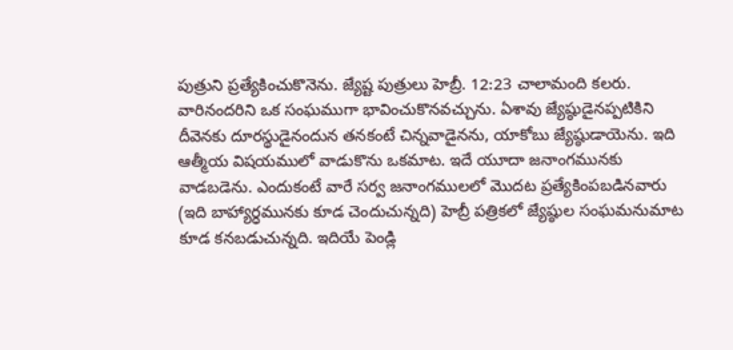పుత్రుని ప్రత్యేకించుకొనెను. జ్యేష్ట పుత్రులు హెబ్రీ. 12:23 చాలామంది కలరు. వారినందరిని ఒక సంఘముగా భావించుకొనవచ్చును. ఏశావు జ్యేష్ఠుడైనప్పటికిని దీవెనకు దూరస్థుడైనందున తనకంటే చిన్నవాడైనను, యాకోబు జ్యేష్ఠుడాయెను. ఇది ఆత్మీయ విషయములో వాడుకొను ఒకమాట. ఇదే యూదా జనాంగమునకు వాడబడెను. ఎందుకంటే వారే సర్వ జనాంగములలో మొదట ప్రత్యేకింపబడినవారు (ఇది బాహ్యార్ధమునకు కూడ చెందుచున్నది) హెబ్రీ పత్రికలో జ్యేష్ఠుల సంఘమనుమాట కూడ కనబడుచున్నది. ఇదియే పెండ్లి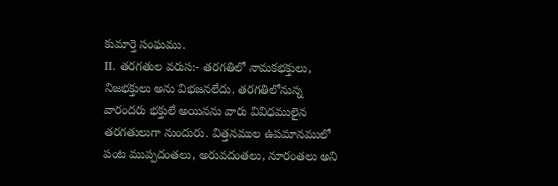కుమార్తె సంఘము.
II. తరగతుల వరుస:- తరగతిలో నామకభక్తులు, నిజభక్తులు అను విభజనలేదు. తరగతిలోనున్న వారందరు భక్తులే అయినను వారు వివిధములైన తరగతులుగా నుందురు. విత్తనముల ఉపమానములో పంట ముప్పదంతలు, అరువదంతలు, నూరంతలు అని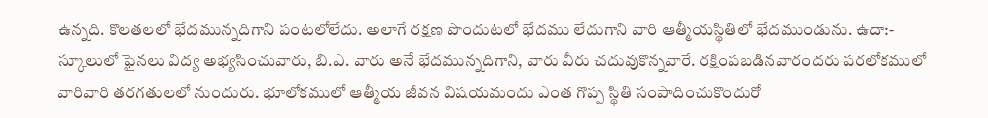ఉన్నది. కొలతలలో భేదమున్నదిగాని పంటలోలేదు. అలాగే రక్షణ పొందుటలో భేదము లేదుగాని వారి ఆత్మీయస్థితిలో భేదముండును. ఉదా:- స్కూలులో ఫైనలు విద్య అభ్యసించువారు, బి.ఎ. వారు అనే భేదమున్నదిగాని, వారు వీరు చదువుకొన్నవారే. రక్షింపబడినవారందరు పరలోకములో వారివారి తరగతులలో నుందురు. భూలోకములో ఆత్మీయ జీవన విషయమందు ఎంత గొప్ప స్థితి సంపాదించుకొందురో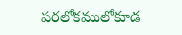పరలోకములోకూడ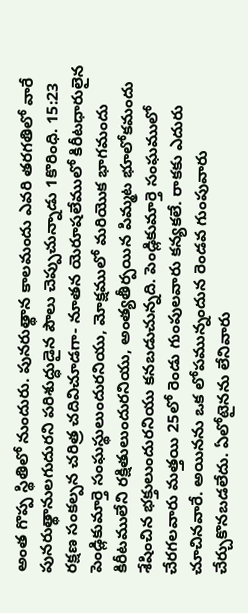అంత గొప్ప స్థితిలో నుందురు. పునరుత్థాన కాలమందు ఎవరి తరగతిలో వారే పునరుత్థానులగుదురని పరిశుద్ధుడైన పౌలు చెప్పుచున్నాడు 1కొరింధి. 15:23 రక్షణ సంకల్పన చరిత్ర చదివిచూడగా- నూతన యెరూషలేములో కిరీటధారులైన పెండ్లికుమార్తె సంఘస్థులుందురనియు, మోక్షములో మరియొక భాగమందు కిరీటములేని రక్షితులుందురనియు, అంత్యతీర్పయిన పిమ్మట భూలోకమందు శేషించిన భక్తులుందురనియు కనబడుచున్నది. పెండ్లికుమార్తె సంఘములో చేరగలవారు మత్తయి 25లో రెండు గుంపులవారు కన్యకలే. రాకకు ఎదురు చూచినవారే. అయినను ఒక లోపమున్నందున రెండవ గుంపువారు చేర్చుకొనబడలేదు. ఏలోటైనను లేనివారు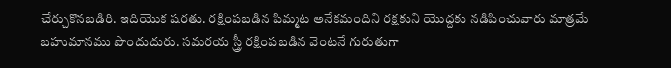చేర్చుకొనబడిరి. ఇదియొక షరతు. రక్షింపబడిన పిమ్మట అనేకమందిని రక్షకుని యొద్దకు నడిపించువారు మాత్రమే బహుమానము పొందుదురు. సమరయ స్త్రీ రక్షింపబడిన వెంటనే గురుతుగా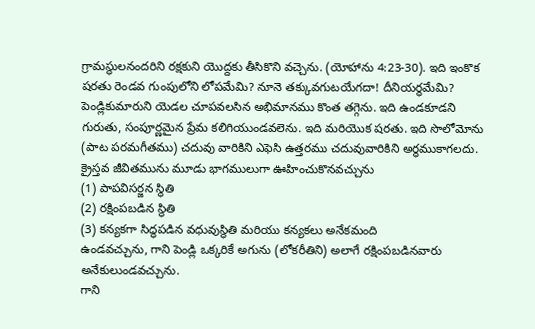గ్రామస్థులనందరిని రక్షకుని యొద్దకు తీసికొని వచ్చెను. (యోహాను 4:23-30). ఇది ఇంకొక షరతు రెండవ గుంపులోని లోపమేమి? నూనె తక్కువగుటయేగదా! దీనియర్థమేమి? పెండ్లికుమారుని యెడల చూపవలసిన అభిమానము కొంత తగ్గెను. ఇది ఉండకూడని గురుతు, సంపూర్ణమైన ప్రేమ కలిగియుండవలెను. ఇది మరియొక షరతు. ఇది సొలోమోను (పాట పరమగీతము) చదువు వారికిని ఎఫెసి ఉత్తరము చదువువారికిని అర్ధముకాగలదు.
క్రైస్తవ జీవితమును మూడు భాగములుగా ఊహించుకొనవచ్చును
(1) పాపవిసర్జన స్థితి
(2) రక్షింపబడిన స్థితి
(3) కన్యకగా సిద్ధపడిన వధువుస్థితి మరియు కన్యకలు అనేకమంది
ఉండవచ్చును, గాని పెండ్లి ఒక్కరికే అగును (లోకరీతిని) అలాగే రక్షింపబడినవారు అనేకులుండవచ్చును.
గాని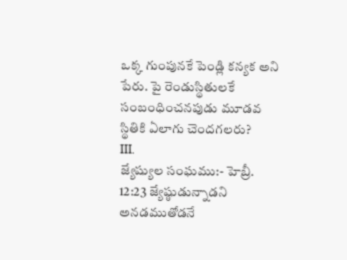ఒక్క గుంపునకే పెండ్లి కన్యక అని పేరు. పై రెండుస్థితులకే సంబంధించనపుడు మూడవ
స్థితికి ఏలాగు చెందగలరు?
III.
జ్యేష్యుల సంఘము:- హెబ్రీ. 12:23 జ్యేష్ఠుడున్నాడని అనడముతోడనే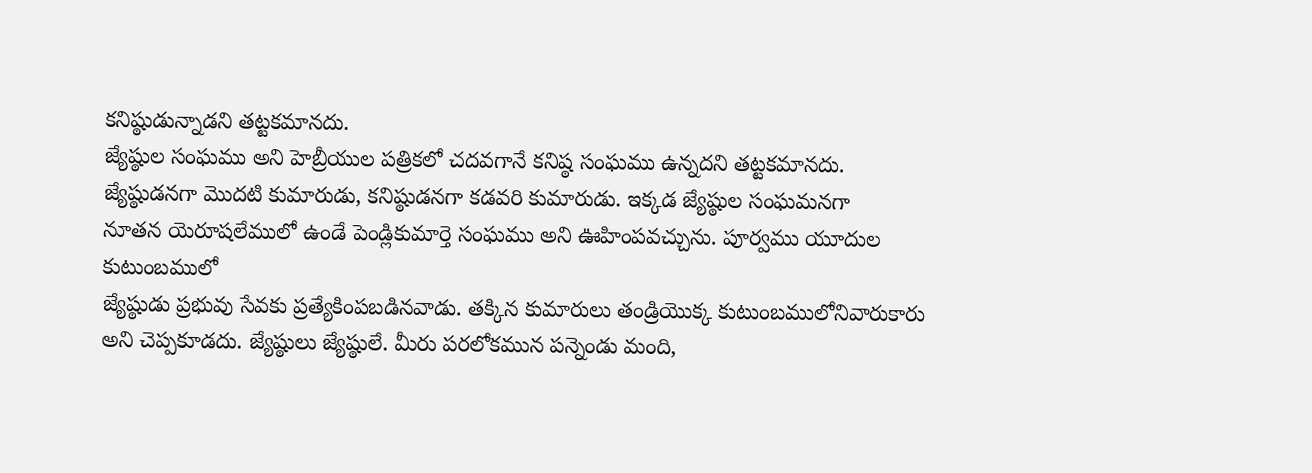కనిష్ఠుడున్నాడని తట్టకమానదు.
జ్యేష్ఠుల సంఘము అని హెబ్రీయుల పత్రికలో చదవగానే కనిష్ఠ సంఘము ఉన్నదని తట్టకమానదు.
జ్యేష్ఠుడనగా మొదటి కుమారుడు, కనిష్ఠుడనగా కడవరి కుమారుడు. ఇక్కడ జ్యేష్ఠుల సంఘమనగా
నూతన యెరూషలేములో ఉండే పెండ్లికుమార్తె సంఘము అని ఊహింపవచ్చును. పూర్వము యూదుల కుటుంబములో
జ్యేష్ఠుడు ప్రభువు సేవకు ప్రత్యేకింపబడినవాడు. తక్కిన కుమారులు తండ్రియొక్క కుటుంబములోనివారుకారు
అని చెప్పకూడదు. జ్యేష్ఠులు జ్యేష్ఠులే. మీరు పరలోకమున పన్నెండు మంది,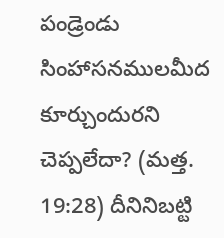పండ్రెండు సింహాసనములమీద
కూర్చుందురని చెప్పలేదా? (మత్త. 19:28) దీనినిబట్టి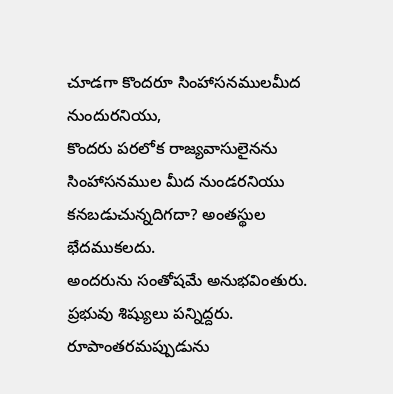చూడగా కొందరూ సింహాసనములమీద నుందురనియు,
కొందరు పరలోక రాజ్యవాసులైనను సింహాసనముల మీద నుండరనియు కనబడుచున్నదిగదా? అంతస్థుల భేదముకలదు.
అందరును సంతోషమే అనుభవింతురు. ప్రభువు శిష్యులు పన్నిద్దరు. రూపాంతరమప్పుడును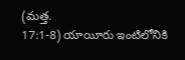(మత్త.
17:1-8) యాయీరు ఇంటిలోనికి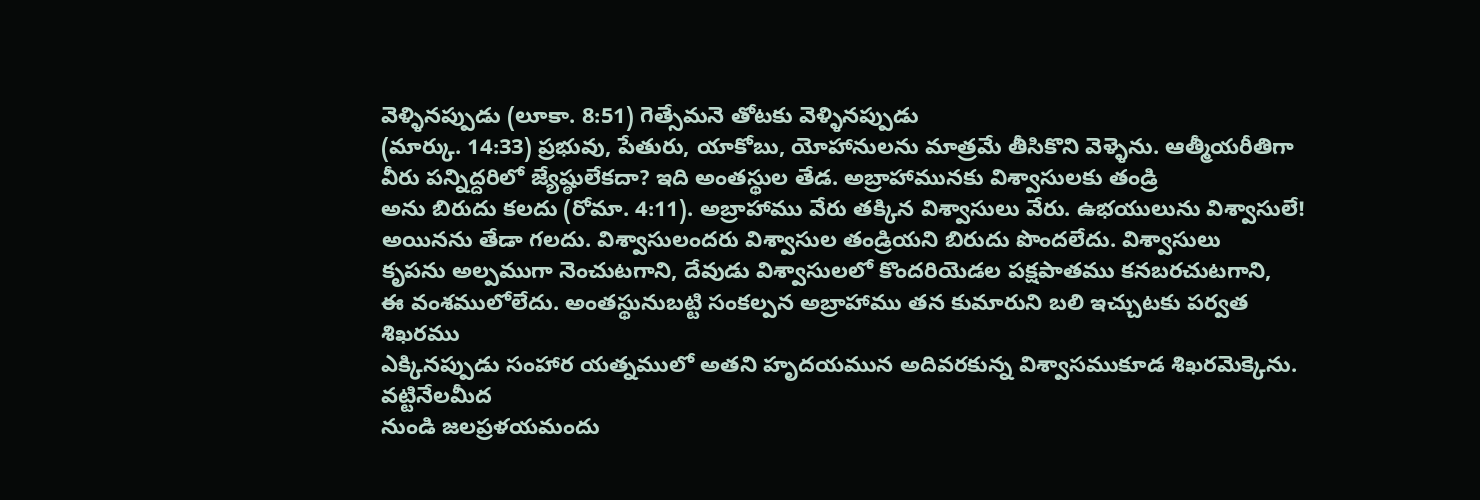వెళ్ళినప్పుడు (లూకా. 8:51) గెత్సేమనె తోటకు వెళ్ళినప్పుడు
(మార్కు. 14:33) ప్రభువు, పేతురు, యాకోబు, యోహానులను మాత్రమే తీసికొని వెళ్ళెను. ఆత్మీయరీతిగా
వీరు పన్నిద్దరిలో జ్యేష్ఠులేకదా? ఇది అంతస్థుల తేడ. అబ్రాహామునకు విశ్వాసులకు తండ్రి
అను బిరుదు కలదు (రోమా. 4:11). అబ్రాహాము వేరు తక్కిన విశ్వాసులు వేరు. ఉభయులును విశ్వాసులే!
అయినను తేడా గలదు. విశ్వాసులందరు విశ్వాసుల తండ్రియని బిరుదు పొందలేదు. విశ్వాసులు
కృపను అల్పముగా నెంచుటగాని, దేవుడు విశ్వాసులలో కొందరియెడల పక్షపాతము కనబరచుటగాని,
ఈ వంశములోలేదు. అంతస్థునుబట్టి సంకల్పన అబ్రాహాము తన కుమారుని బలి ఇచ్చుటకు పర్వత శిఖరము
ఎక్కినప్పుడు సంహార యత్నములో అతని హృదయమున అదివరకున్న విశ్వాసముకూడ శిఖరమెక్కెను.
వట్టినేలమీద
నుండి జలప్రళయమందు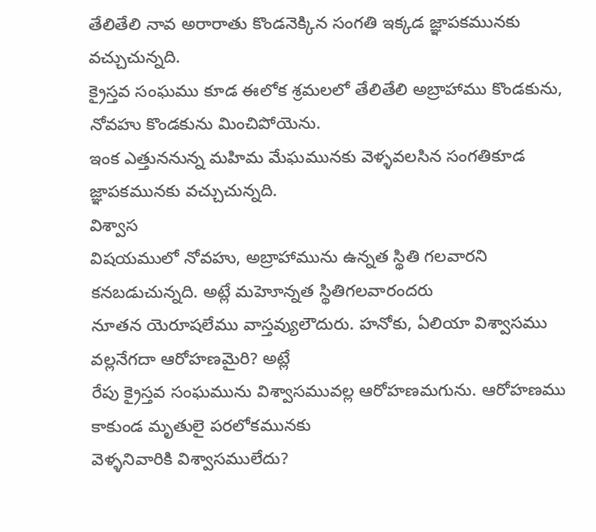తేలితేలి నావ అరారాతు కొండనెక్కిన సంగతి ఇక్కడ జ్ఞాపకమునకు వచ్చుచున్నది.
క్రైస్తవ సంఘము కూడ ఈలోక శ్రమలలో తేలితేలి అబ్రాహాము కొండకును, నోవహు కొండకును మించిపోయెను.
ఇంక ఎత్తుననున్న మహిమ మేఘమునకు వెళ్ళవలసిన సంగతికూడ జ్ఞాపకమునకు వచ్చుచున్నది.
విశ్వాస
విషయములో నోవహు, అబ్రాహామును ఉన్నత స్థితి గలవారని కనబడుచున్నది. అట్లే మహెూన్నత స్థితిగలవారందరు
నూతన యెరూషలేము వాస్తవ్యులౌదురు. హనోకు, ఏలియా విశ్వాసము వల్లనేగదా ఆరోహణమైరి? అట్లే
రేపు క్రైస్తవ సంఘమును విశ్వాసమువల్ల ఆరోహణమగును. ఆరోహణము కాకుండ మృతులై పరలోకమునకు
వెళ్ళనివారికి విశ్వాసములేదు?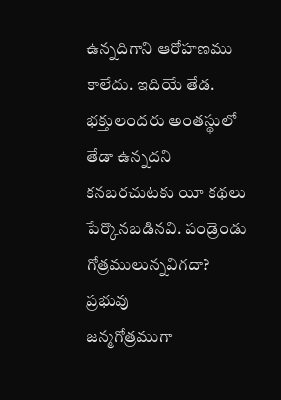ఉన్నదిగాని ఆరోహణము కాలేదు. ఇదియే తేడ. భక్తులందరు అంతస్థులో
తేడా ఉన్నదని కనబరచుటకు యీ కథలు పేర్కొనబడినవి. పండ్రెండు గోత్రములున్నవిగదా? ప్రభువు
జన్మగోత్రముగా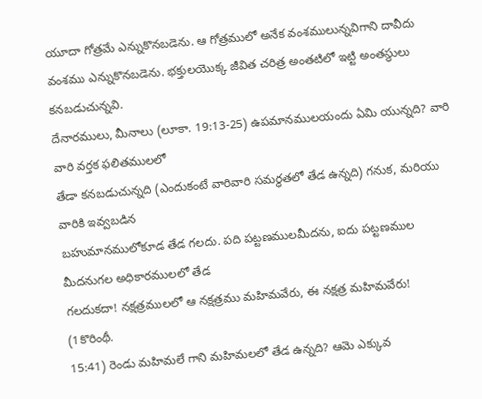యూదా గోత్రమే ఎన్నుకొనబడెను. ఆ గోత్రములో అనేక వంశములున్నవిగాని దావీదు
వంశము ఎన్నుకొనబడెను. భక్తులయొక్క జీవిత చరిత్ర అంతటిలో ఇట్టి అంతస్థులు కనబడుచున్నవి.
దేనారములు, మీనాలు (లూకా. 19:13-25) ఉపమానములయందు ఏమి యున్నది? వారి వారి వర్తక ఫలితములలో
తేడా కనబడుచున్నది (ఎందుకంటే వారివారి సమర్ధతలో తేడ ఉన్నది) గనుక, మరియు వారికి ఇవ్వబడిన
బహుమానములోకూడ తేడ గలదు. పది పట్టణములమీదను, ఐదు పట్టణముల మీదనుగల అధికారములలో తేడ
గలదుకదా! నక్షత్రములలో ఆ నక్షత్రము మహిమవేరు, ఈ నక్షత్ర మహిమవేరు!
(1కొరింథీ.
15:41) రెండు మహిమలే గాని మహిమలలో తేడ ఉన్నది? ఆమె ఎక్కువ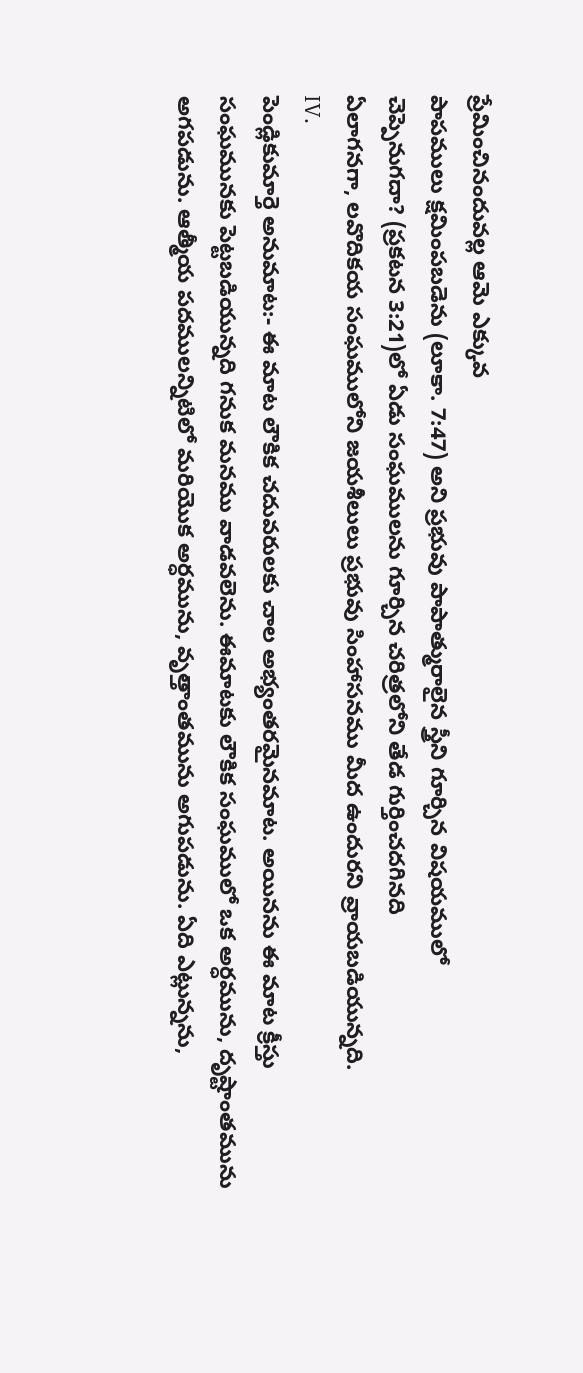ప్రేమించినందువల్ల ఆమె ఎక్కువ
పాపములు క్షమింపబడెను (లూకా. 7:47) అని ప్రభువు పాపాత్మురాలైన స్త్రీని గూర్చిన విషయములో
చెప్పెనుగదా? (ప్రకటన 3:21)లో ఏడు సంఘములను గూర్చిన చరిత్రలోని తేడ గుర్తించదగినది
ఏలాగనగా, లవొదికయ సంఘములోని జయశీలులు ప్రభువు సింహాసనము మీద ఉందురని వ్రాయబడియున్నది.
IV.
పెండ్లికుమార్తె అనుమాట:- ఈ మాట లౌకిక చదువరులకు చాల అభ్యంతరమైనమాట. అయినను ఈ మాట క్రీస్తు
సంఘమునకు పెట్టబడియున్నది గనుక మనము వాడవలెను. ఈమాటకు లౌకిక సంఘములో ఒక అర్ధమును, దృష్టాంతమును
అగపడును. ఆత్మీయ పదములన్నిటిలో మరియొక అర్ధమును, వృత్తాంతమును అగుపడును. ఏది ఎట్లున్నను,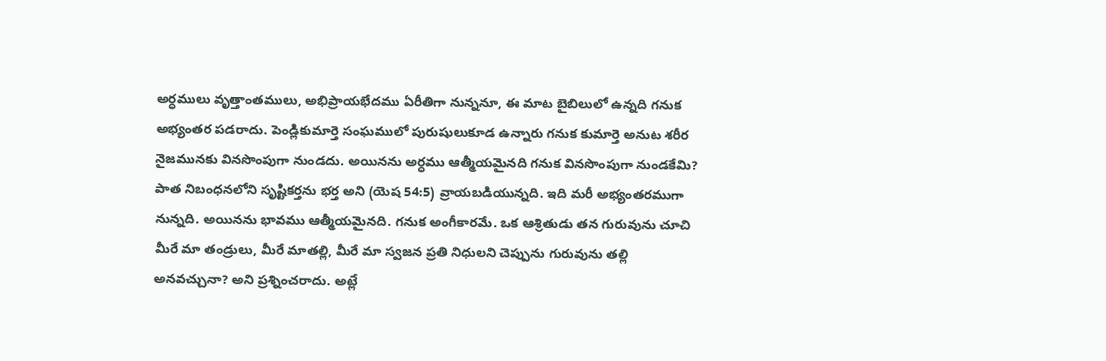అర్ధములు వృత్తాంతములు, అభిప్రాయభేదము ఏరీతిగా నున్ననూ, ఈ మాట బైబిలులో ఉన్నది గనుక
అభ్యంతర పడరాదు. పెండ్లికుమార్తె సంఘములో పురుషులుకూడ ఉన్నారు గనుక కుమార్తె అనుట శరీర
నైజమునకు వినసొంపుగా నుండదు. అయినను అర్ధము ఆత్మీయమైనది గనుక వినసొంపుగా నుండకేమి?
పాత నిబంధనలోని సృష్టికర్తను భర్త అని (యెష 54:5) వ్రాయబడియున్నది. ఇది మరీ అభ్యంతరముగా
నున్నది. అయినను భావము ఆత్మీయమైనది. గనుక అంగీకారమే. ఒక ఆశ్రితుడు తన గురువును చూచి
మీరే మా తండ్రులు, మీరే మాతల్లి, మీరే మా స్వజన ప్రతి నిధులని చెప్పును గురువును తల్లి
అనవచ్చునా? అని ప్రశ్నించరాదు. అట్లే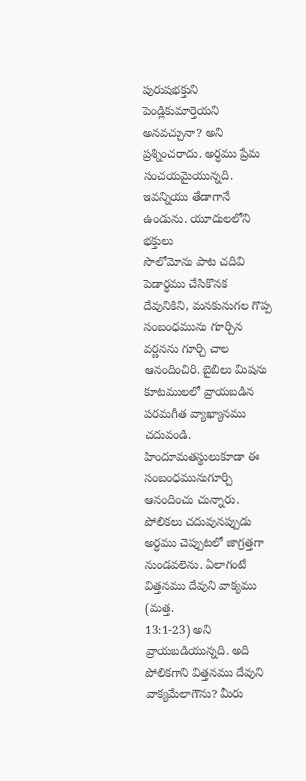పురుషభక్తుని పెండ్లికుమార్తెయని అనవచ్చునా? అని
ప్రశ్నించరాదు. అర్ధము ప్రేమ సంచయమైయున్నది. ఇవన్నియు తేడాగానే ఉండును. యూదులలోని భక్తులు
సొలోమోను పాట చదివి పెడార్ధము చేసికొనక దేవునికిని, మనకునుగల గొప్ప సంబంధమును గూర్చిన
వర్ణనను గూర్చి చాల ఆనందించిరి. బైబిలు మిషను కూటములలో వ్రాయబడిన పరమగీత వ్యాఖ్యానము
చదువండి. హిందూమతస్థులుకూడా ఈ సంబంధమునుగూర్చి ఆనందించు చున్నారు. పోలికలు చదువునప్పుడు
అర్ధము చెప్పుటలో జాగ్రత్తగా నుండవలెను. ఏలాగంటే విత్తనము దేవుని వాక్యము (మత్త.
13:1-23) అని వ్రాయబడియున్నది. అది పోలికగాని విత్తనము దేవుని వాక్యమేలాగౌను? మీరు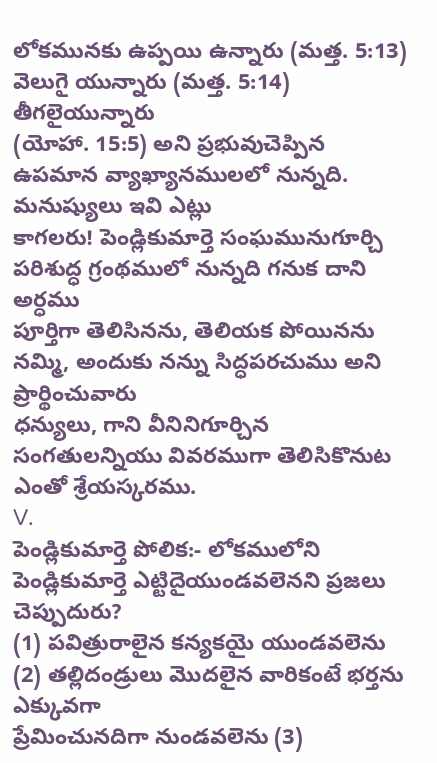లోకమునకు ఉప్పయి ఉన్నారు (మత్త. 5:13) వెలుగై యున్నారు (మత్త. 5:14) తీగలైయున్నారు
(యోహా. 15:5) అని ప్రభువుచెప్పిన ఉపమాన వ్యాఖ్యానములలో నున్నది. మనుష్యులు ఇవి ఎట్లు
కాగలరు! పెండ్లికుమార్తె సంఘమునుగూర్చి పరిశుద్ధ గ్రంథములో నున్నది గనుక దాని అర్ధము
పూర్తిగా తెలిసినను, తెలియక పోయినను నమ్మి, అందుకు నన్ను సిద్ధపరచుము అని ప్రార్థించువారు
ధన్యులు, గాని వీనినిగూర్చిన సంగతులన్నియు వివరముగా తెలిసికొనుట ఎంతో శ్రేయస్కరము.
V.
పెండ్లికుమార్తె పోలిక:- లోకములోని పెండ్లికుమార్తె ఎట్టిదైయుండవలెనని ప్రజలు చెప్పుదురు?
(1) పవిత్రురాలైన కన్యకయై యుండవలెను (2) తల్లిదండ్రులు మొదలైన వారికంటే భర్తను ఎక్కువగా
ప్రేమించునదిగా నుండవలెను (3)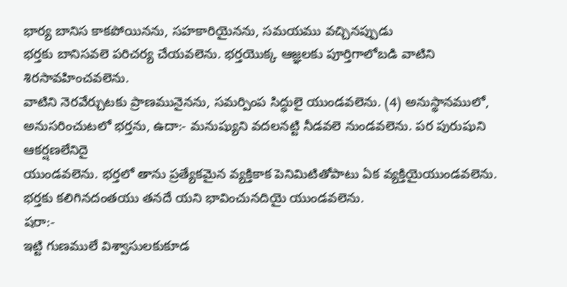భార్య బానిస కాకపోయినను, సహకారియైనను, సమయము వచ్చినప్పుడు
భర్తకు బానిసవలె పరిచర్య చేయవలెను. భర్తయొక్క ఆజ్ఞలకు పూర్తిగాలోబడి వాటిని శిరసావహించవలెను.
వాటిని నెరవేర్చుటకు ప్రాణమునైనను, సమర్పింప సిద్ధులై యుండవలెను. (4) అనుస్థానములో,
అనుసరించుటలో భర్తను, ఉదా:- మనుష్యుని వదలనట్టి నీడవలె నుండవలెను. పర పురుషుని ఆకర్షణలేనిదై
యుండవలెను. భర్తలో తాను ప్రత్యేకమైన వ్యక్తికాక పెనిమిటితోపాటు ఏక వ్యక్తియైయుండవలెను.
భర్తకు కలిగినదంతయు తనదే యని భావించునదియై యుండవలెను.
షరా:-
ఇట్టి గుణములే విశ్వాసులకుకూడ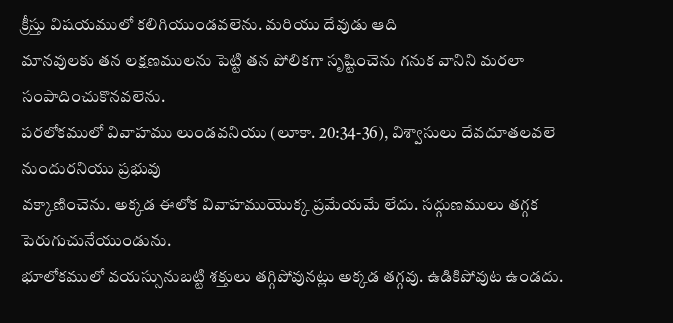క్రీస్తు విషయములో కలిగియుండవలెను. మరియు దేవుడు ఆది
మానవులకు తన లక్షణములను పెట్టి తన పోలికగా సృష్టించెను గనుక వానిని మరలా సంపాదించుకొనవలెను.
పరలోకములో వివాహము లుండవనియు (లూకా. 20:34-36), విశ్వాసులు దేవదూతలవలె నుందురనియు ప్రభువు
వక్కాణించెను. అక్కడ ఈలోక వివాహముయొక్క ప్రమేయమే లేదు. సద్గుణములు తగ్గక పెరుగుచునేయుండును.
భూలోకములో వయస్సునుబట్టి శక్తులు తగ్గిపోవునట్లు అక్కడ తగ్గవు. ఉడికిపోవుట ఉండదు.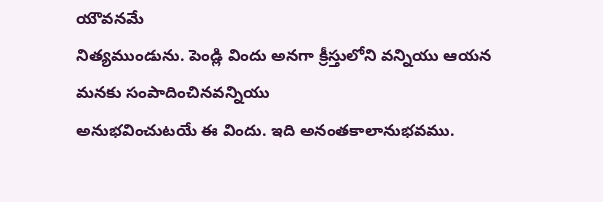యౌవనమే
నిత్యముండును. పెండ్లి విందు అనగా క్రీస్తులోని వన్నియు ఆయన మనకు సంపాదించినవన్నియు
అనుభవించుటయే ఈ విందు. ఇది అనంతకాలానుభవము.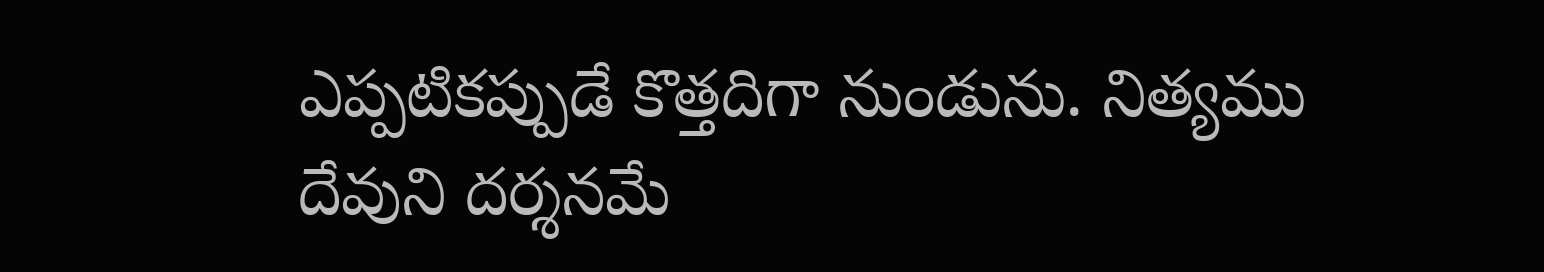ఎప్పటికప్పుడే కొత్తదిగా నుండును. నిత్యము
దేవుని దర్శనమే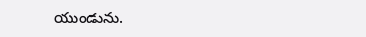యుండును.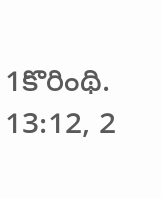1కొరింథి. 13:12, 2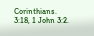Corinthians. 3:18, 1 John 3:2.